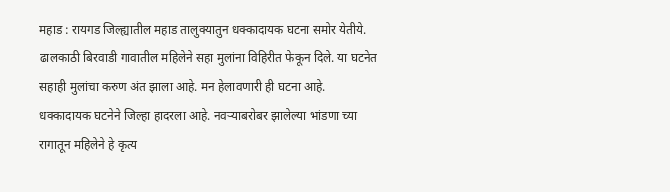महाड : रायगड जिल्ह्यातील महाड तालुक्यातुन धक्कादायक घटना समोर येतीये. ढालकाठी बिरवाडी गावातील महिलेने सहा मुलांना विहिरीत फेकून दिले. या घटनेत सहाही मुलांचा करुण अंत झाला आहे. मन हेलावणारी ही घटना आहे. धक्कादायक घटनेने जिल्हा हादरला आहे. नवऱ्याबरोबर झालेल्या भांडणा च्या रागातून महिलेने हे कृत्य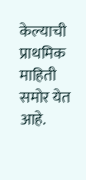केल्याची प्राथमिक माहिती समोर येत आहे.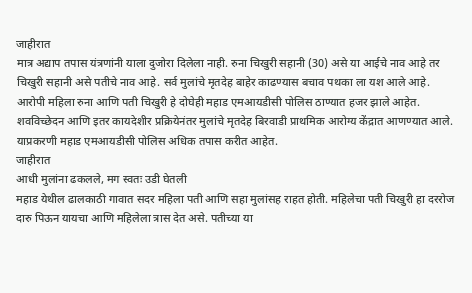जाहीरात
मात्र अद्याप तपास यंत्रणांनी याला दुजोरा दिलेला नाही. रुना चिखुरी सहानी (30) असे या आईचे नाव आहे तर चिखुरी सहानी असे पतीचे नाव आहे. सर्व मुलांचे मृतदेह बाहेर काढण्यास बचाव पथका ला यश आले आहे. आरोपी महिला रुना आणि पती चिखुरी हे दोघेही महाड एमआयडीसी पोलिस ठाण्यात हजर झाले आहेत. शवविच्छेदन आणि इतर कायदेशीर प्रक्रियेनंतर मुलांचे मृतदेह बिरवाडी प्राथमिक आरोग्य केंद्रात आणण्यात आले. याप्रकरणी महाड एमआयडीसी पोलिस अधिक तपास करीत आहेत.
जाहीरात
आधी मुलांना ढकलले, मग स्वतः उडी घेतली
महाड येथील ढालकाठी गावात सदर महिला पती आणि सहा मुलांसह राहत होती. महिलेचा पती चिखुरी हा दररोज दारु पिऊन यायचा आणि महिलेला त्रास देत असे. पतीच्या या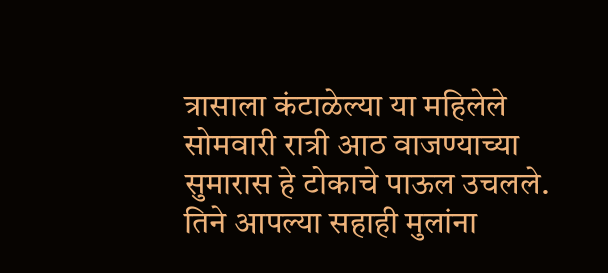त्रासाला कंटाळेल्या या महिलेले सोमवारी रात्री आठ वाजण्याच्या सुमारास हे टोकाचे पाऊल उचलले. तिने आपल्या सहाही मुलांना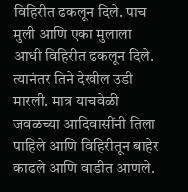विहिरीत ढकलून दिले. पाच मुली आणि एका मुलाला आधी विहिरीत ढकलून दिले. त्यानंतर तिने देखील उडी मारली. मात्र याचवेळी जवळच्या आदिवासींनी तिला पाहिले आणि विहिरीतून बाहेर काढले आणि वाडीत आणले.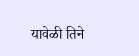यावेळी तिने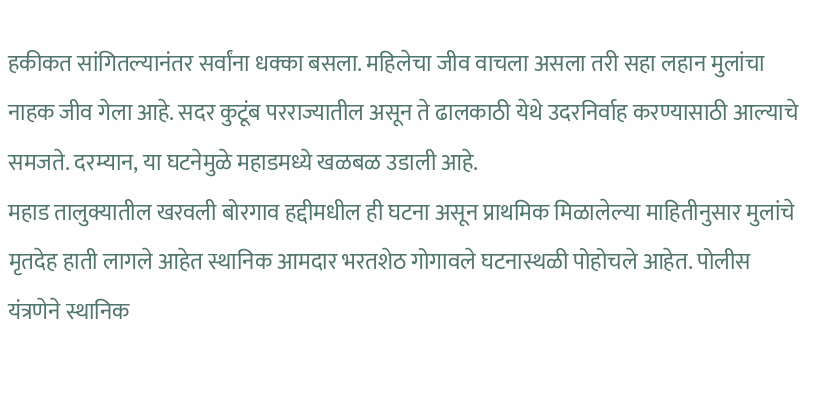हकीकत सांगितल्यानंतर सर्वांना धक्का बसला. महिलेचा जीव वाचला असला तरी सहा लहान मुलांचा नाहक जीव गेला आहे. सदर कुटूंब परराज्यातील असून ते ढालकाठी येथे उदरनिर्वाह करण्यासाठी आल्याचे समजते. दरम्यान, या घटनेमुळे महाडमध्ये खळबळ उडाली आहे.
महाड तालुक्यातील खरवली बोरगाव हद्दीमधील ही घटना असून प्राथमिक मिळालेल्या माहितीनुसार मुलांचे मृतदेह हाती लागले आहेत स्थानिक आमदार भरतशेठ गोगावले घटनास्थळी पोहोचले आहेत. पोलीस यंत्रणेने स्थानिक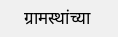ग्रामस्थांच्या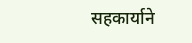सहकार्याने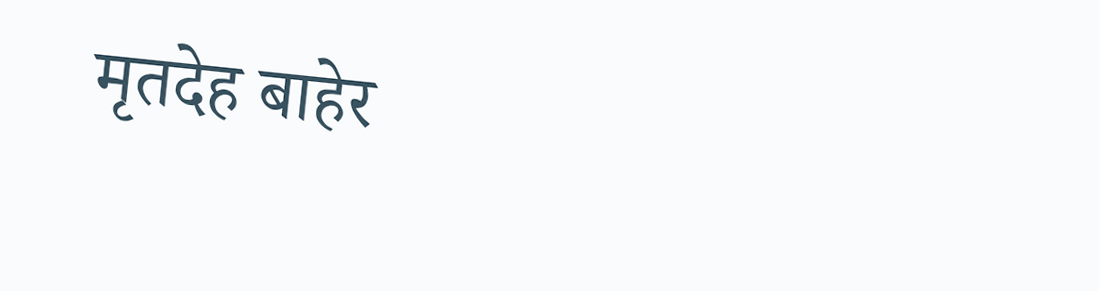मृतदेह बाहेर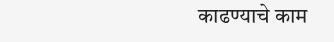काढण्याचे काम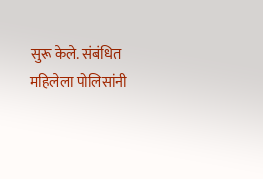सुरू केले. संबंधित महिलेला पोलिसांनी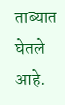ताब्यात घेतले आहे.